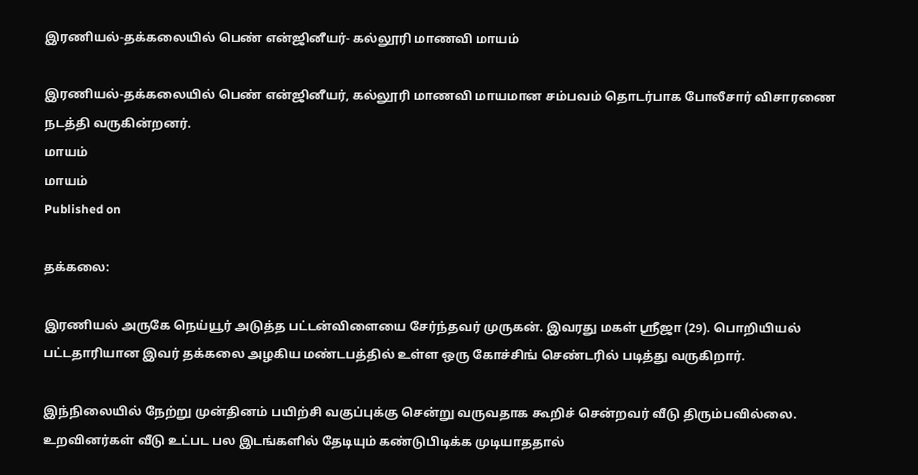இரணியல்-தக்கலையில் பெண் என்ஜினீயர்- கல்லூரி மாணவி மாயம்

இரணியல்-தக்கலையில் பெண் என்ஜினீயர், கல்லூரி மாணவி மாயமான சம்பவம் தொடர்பாக போலீசார் விசாரணை நடத்தி வருகின்றனர்.
மாயம்
மாயம்
Published on

தக்கலை:

இரணியல் அருகே நெய்யூர் அடுத்த பட்டன்விளையை சேர்ந்தவர் முருகன். இவரது மகள் ஸ்ரீஜா (29). பொறியியல் பட்டதாரியான இவர் தக்கலை அழகிய மண்டபத்தில் உள்ள ஒரு கோச்சிங் செண்டரில் படித்து வருகிறார்.

இந்நிலையில் நேற்று முன்தினம் பயிற்சி வகுப்புக்கு சென்று வருவதாக கூறிச் சென்றவர் வீடு திரும்பவில்லை. உறவினர்கள் வீடு உட்பட பல இடங்களில் தேடியும் கண்டுபிடிக்க முடியாததால்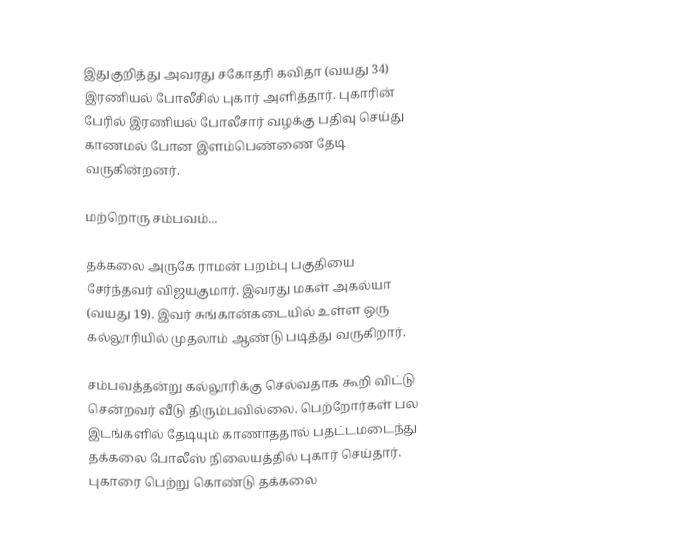இதுகுறித்து அவரது சகோதரி கவிதா (வயது 34) இரணியல் போலீசில் புகார் அளித்தார். புகாரின் பேரில் இரணியல் போலீசார் வழக்கு பதிவு செய்து காணமல் போன இளம்பெண்ணை தேடி வருகின்றனர்.

மற்றொரு சம்பவம்...

தக்கலை அருகே ராமன் பறம்பு பகுதியை சேர்ந்தவர் விஜயகுமார். இவரது மகள் அகல்யா (வயது 19). இவர் சுங்கான்கடையில் உள்ள ஒரு கல்லூரியில் முதலாம் ஆண்டு படித்து வருகிறார்.

சம்பவத்தன்று கல்லூரிக்கு செல்வதாக கூறி விட்டு சென்றவர் வீடு திரும்பவில்லை. பெற்றோர்கள் பல இடங்களில் தேடியும் காணாததால் பதட்டமடைந்து தக்கலை போலீஸ் நிலையத்தில் புகார் செய்தார். புகாரை பெற்று கொண்டு தக்கலை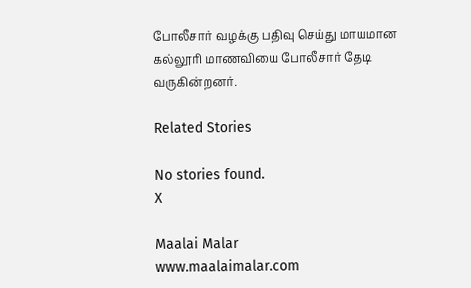போலீசார் வழக்கு பதிவு செய்து மாயமான கல்லூரி மாணவியை போலீசார் தேடி வருகின்றனர்.

Related Stories

No stories found.
X

Maalai Malar
www.maalaimalar.com